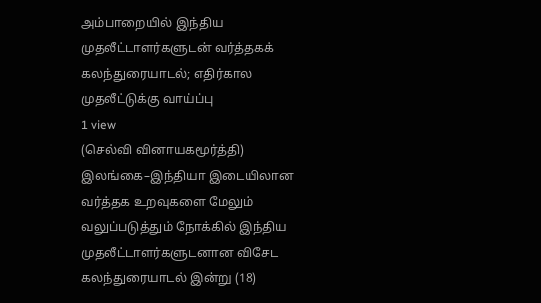அம்பாறையில் இந்திய முதலீட்டாளர்களுடன் வர்த்தகக் கலந்துரையாடல்; எதிர்கால முதலீட்டுக்கு வாய்ப்பு
1 view
(செல்வி வினாயகமூர்த்தி) இலங்கை–இந்தியா இடையிலான வர்த்தக உறவுகளை மேலும் வலுப்படுத்தும் நோக்கில் இந்திய முதலீட்டாளர்களுடனான விசேட கலந்துரையாடல் இன்று (18)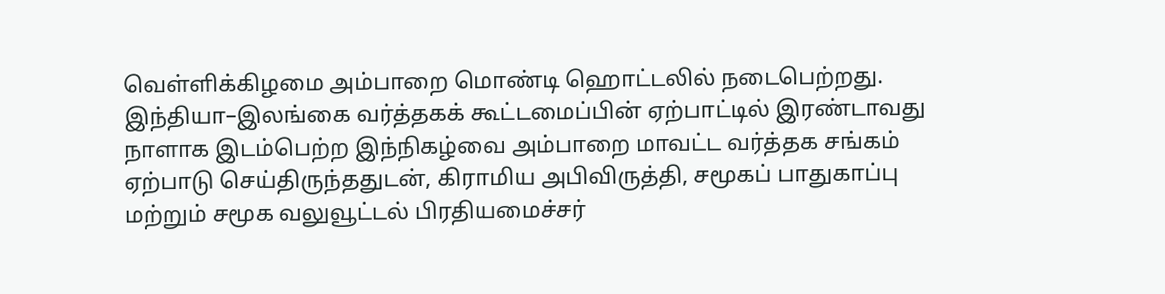வெள்ளிக்கிழமை அம்பாறை மொண்டி ஹொட்டலில் நடைபெற்றது. இந்தியா–இலங்கை வர்த்தகக் கூட்டமைப்பின் ஏற்பாட்டில் இரண்டாவது நாளாக இடம்பெற்ற இந்நிகழ்வை அம்பாறை மாவட்ட வர்த்தக சங்கம் ஏற்பாடு செய்திருந்ததுடன், கிராமிய அபிவிருத்தி, சமூகப் பாதுகாப்பு மற்றும் சமூக வலுவூட்டல் பிரதியமைச்சர்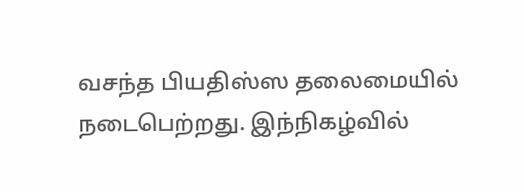வசந்த பியதிஸ்ஸ தலைமையில் நடைபெற்றது. இந்நிகழ்வில்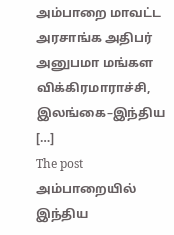அம்பாறை மாவட்ட அரசாங்க அதிபர் அனுபமா மங்கள விக்கிரமாராச்சி, இலங்கை–இந்திய […]
The post அம்பாறையில் இந்திய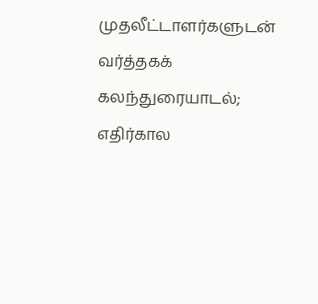முதலீட்டாளர்களுடன் வர்த்தகக் கலந்துரையாடல்; எதிர்கால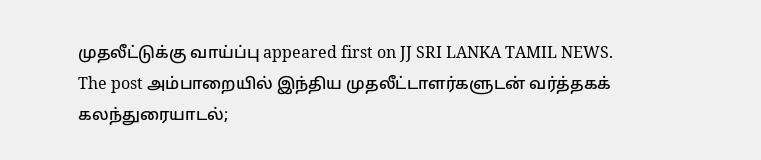முதலீட்டுக்கு வாய்ப்பு appeared first on JJ SRI LANKA TAMIL NEWS.
The post அம்பாறையில் இந்திய முதலீட்டாளர்களுடன் வர்த்தகக் கலந்துரையாடல்;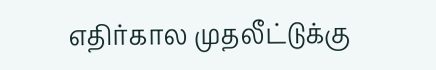எதிர்கால முதலீட்டுக்கு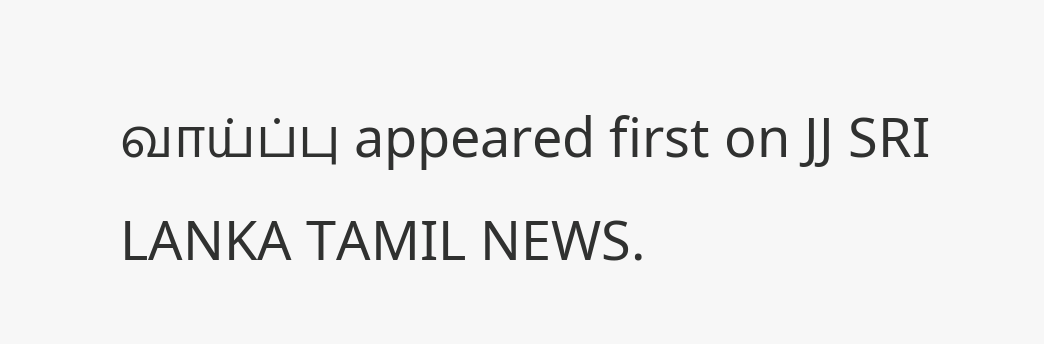வாய்ப்பு appeared first on JJ SRI LANKA TAMIL NEWS.